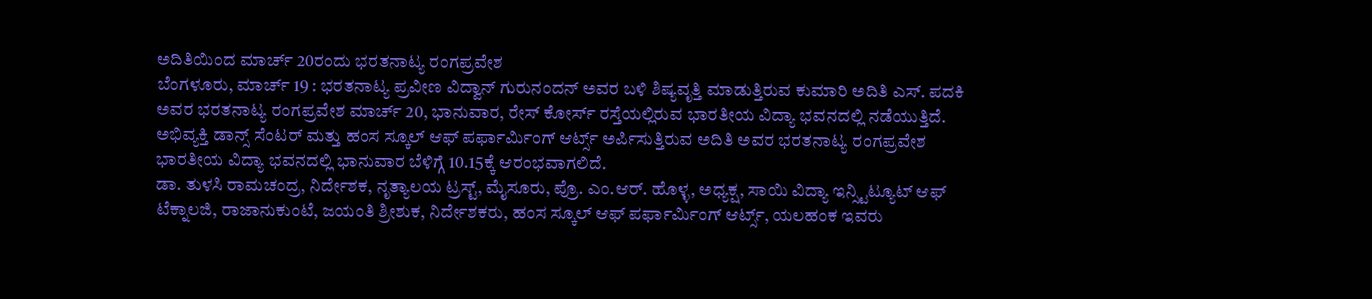ಅದಿತಿಯಿಂದ ಮಾರ್ಚ್ 20ರಂದು ಭರತನಾಟ್ಯ ರಂಗಪ್ರವೇಶ
ಬೆಂಗಳೂರು, ಮಾರ್ಚ್ 19 : ಭರತನಾಟ್ಯ ಪ್ರವೀಣ ವಿದ್ವಾನ್ ಗುರುನಂದನ್ ಅವರ ಬಳಿ ಶಿಷ್ಯವೃತ್ತಿ ಮಾಡುತ್ತಿರುವ ಕುಮಾರಿ ಅದಿತಿ ಎಸ್. ಪದಕಿ ಅವರ ಭರತನಾಟ್ಯ ರಂಗಪ್ರವೇಶ ಮಾರ್ಚ್ 20, ಭಾನುವಾರ, ರೇಸ್ ಕೋರ್ಸ್ ರಸ್ತೆಯಲ್ಲಿರುವ ಭಾರತೀಯ ವಿದ್ಯಾ ಭವನದಲ್ಲಿ ನಡೆಯುತ್ತಿದೆ.
ಅಭಿವ್ಯಕ್ತಿ ಡಾನ್ಸ್ ಸೆಂಟರ್ ಮತ್ತು ಹಂಸ ಸ್ಕೂಲ್ ಆಫ್ ಪರ್ಫಾರ್ಮಿಂಗ್ ಆರ್ಟ್ಸ್ ಅರ್ಪಿಸುತ್ತಿರುವ ಅದಿತಿ ಅವರ ಭರತನಾಟ್ಯ ರಂಗಪ್ರವೇಶ ಭಾರತೀಯ ವಿದ್ಯಾ ಭವನದಲ್ಲಿ ಭಾನುವಾರ ಬೆಳಿಗ್ಗೆ 10.15ಕ್ಕೆ ಆರಂಭವಾಗಲಿದೆ.
ಡಾ. ತುಳಸಿ ರಾಮಚಂದ್ರ, ನಿರ್ದೇಶಕ, ನೃತ್ಯಾಲಯ ಟ್ರಸ್ಟ್, ಮೈಸೂರು, ಪ್ರೊ. ಎಂ.ಆರ್. ಹೊಳ್ಳ, ಅಧ್ಯಕ್ಷ, ಸಾಯಿ ವಿದ್ಯಾ ಇನ್ಸ್ಟಿಟ್ಯೂಟ್ ಆಫ್ ಟೆಕ್ನಾಲಜಿ, ರಾಜಾನುಕುಂಟೆ, ಜಯಂತಿ ಶ್ರೀಶುಕ, ನಿರ್ದೇಶಕರು, ಹಂಸ ಸ್ಕೂಲ್ ಆಫ್ ಪರ್ಫಾರ್ಮಿಂಗ್ ಆರ್ಟ್ಸ್, ಯಲಹಂಕ ಇವರು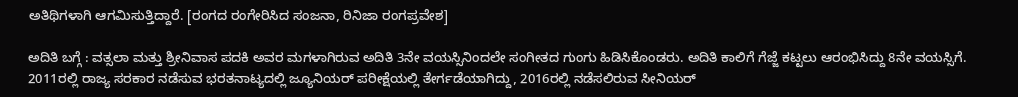ಅತಿಥಿಗಳಾಗಿ ಆಗಮಿಸುತ್ತಿದ್ದಾರೆ. [ರಂಗದ ರಂಗೇರಿಸಿದ ಸಂಜನಾ, ರಿನಿಜಾ ರಂಗಪ್ರವೇಶ]

ಅದಿತಿ ಬಗ್ಗೆ : ವತ್ಸಲಾ ಮತ್ತು ಶ್ರೀನಿವಾಸ ಪದಕಿ ಅವರ ಮಗಳಾಗಿರುವ ಅದಿತಿ 3ನೇ ವಯಸ್ಸಿನಿಂದಲೇ ಸಂಗೀತದ ಗುಂಗು ಹಿಡಿಸಿಕೊಂಡರು. ಅದಿತಿ ಕಾಲಿಗೆ ಗೆಜ್ಜೆ ಕಟ್ಟಲು ಆರಂಭಿಸಿದ್ದು 8ನೇ ವಯಸ್ಸಿಗೆ. 2011ರಲ್ಲಿ ರಾಜ್ಯ ಸರಕಾರ ನಡೆಸುವ ಭರತನಾಟ್ಯದಲ್ಲಿ ಜ್ಯೂನಿಯರ್ ಪರೀಕ್ಷೆಯಲ್ಲಿ ತೇರ್ಗಡೆಯಾಗಿದ್ದು, 2016ರಲ್ಲಿ ನಡೆಸಲಿರುವ ಸೀನಿಯರ್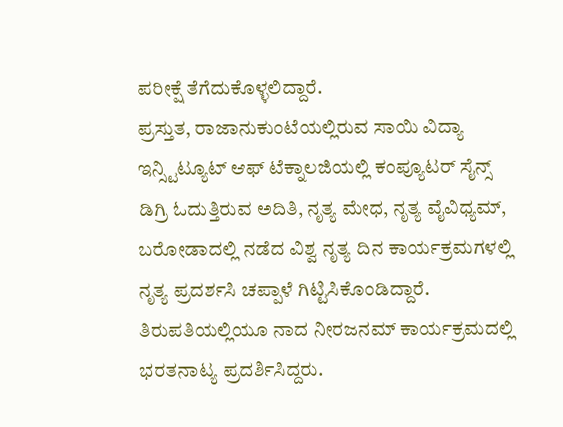ಪರೀಕ್ಷೆ ತೆಗೆದುಕೊಳ್ಳಲಿದ್ದಾರೆ.
ಪ್ರಸ್ತುತ, ರಾಜಾನುಕುಂಟೆಯಲ್ಲಿರುವ ಸಾಯಿ ವಿದ್ಯಾ ಇನ್ಸ್ಟಿಟ್ಯೂಟ್ ಆಫ್ ಟೆಕ್ನಾಲಜಿಯಲ್ಲಿ ಕಂಪ್ಯೂಟರ್ ಸೈನ್ಸ್ ಡಿಗ್ರಿ ಓದುತ್ತಿರುವ ಅದಿತಿ, ನೃತ್ಯ ಮೇಧ, ನೃತ್ಯ ವೈವಿಧ್ಯಮ್, ಬರೋಡಾದಲ್ಲಿ ನಡೆದ ವಿಶ್ವ ನೃತ್ಯ ದಿನ ಕಾರ್ಯಕ್ರಮಗಳಲ್ಲಿ ನೃತ್ಯ ಪ್ರದರ್ಶಸಿ ಚಪ್ಪಾಳೆ ಗಿಟ್ಟಿಸಿಕೊಂಡಿದ್ದಾರೆ. ತಿರುಪತಿಯಲ್ಲಿಯೂ ನಾದ ನೀರಜನಮ್ ಕಾರ್ಯಕ್ರಮದಲ್ಲಿ ಭರತನಾಟ್ಯ ಪ್ರದರ್ಶಿಸಿದ್ದರು.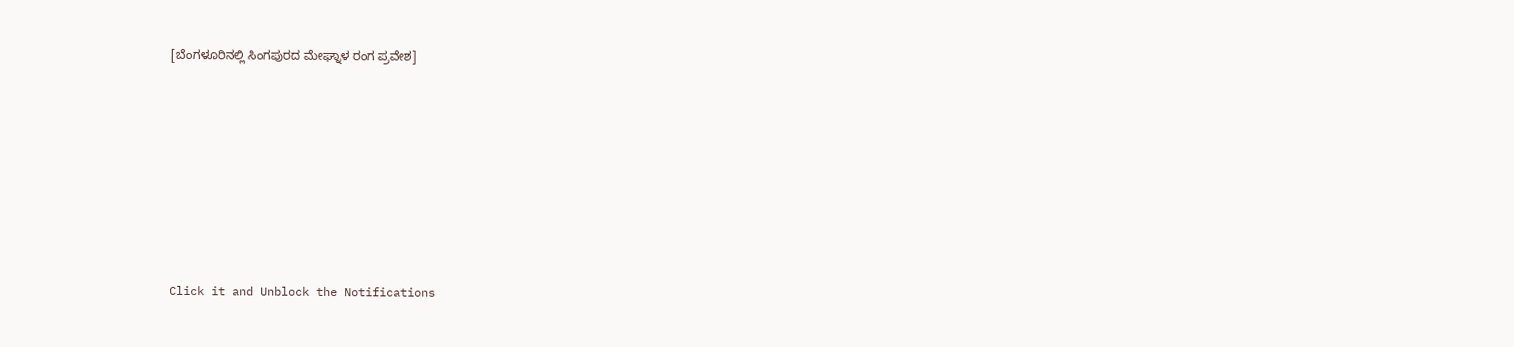[ಬೆಂಗಳೂರಿನಲ್ಲಿ ಸಿಂಗಪುರದ ಮೇಘ್ನಾಳ ರಂಗ ಪ್ರವೇಶ]












Click it and Unblock the Notifications